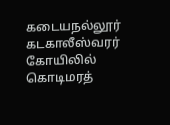கடையநல்லூர் கடகாலீஸ்வரர் கோயிலில் கொடிமரத்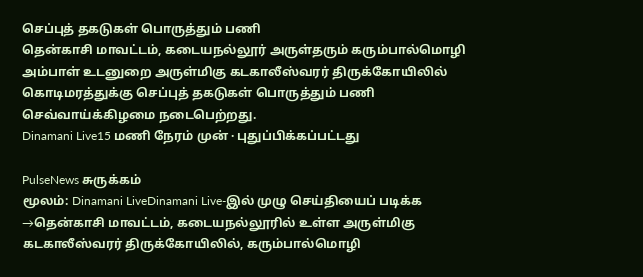செப்புத் தகடுகள் பொருத்தும் பணி
தென்காசி மாவட்டம், கடையநல்லூர் அருள்தரும் கரும்பால்மொழி அம்பாள் உடனுறை அருள்மிகு கடகாலீஸ்வரர் திருக்கோயிலில் கொடிமரத்துக்கு செப்புத் தகடுகள் பொருத்தும் பணி செவ்வாய்க்கிழமை நடைபெற்றது.
Dinamani Live15 மணி நேரம் முன் · புதுப்பிக்கப்பட்டது

PulseNews சுருக்கம்
மூலம்: Dinamani LiveDinamani Live-இல் முழு செய்தியைப் படிக்க →தென்காசி மாவட்டம், கடையநல்லூரில் உள்ள அருள்மிகு கடகாலீஸ்வரர் திருக்கோயிலில், கரும்பால்மொழி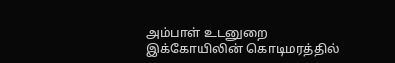அம்பாள் உடனுறை இக்கோயிலின் கொடிமரத்தில்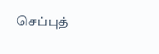செப்புத்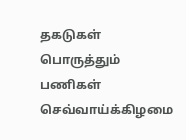தகடுகள் பொருத்தும் பணிகள் செவ்வாய்க்கிழமை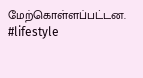மேற்கொள்ளப்பட்டன.
#lifestyle